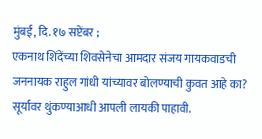मुंबई, दि. १७ सप्टेंबर ;
एकनाथ शिंदेंच्या शिवसेनेचा आमदार संजय गायकवाडची जननायक राहुल गांधी यांच्यावर बोलण्याची कुवत आहे का? सूर्यावर थुंकण्याआधी आपली लायकी पाहावी.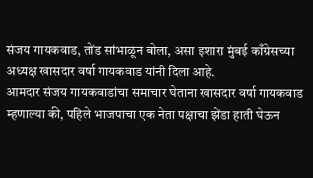संजय गायकवाड, तोंड सांभाळून बोला, असा इशारा मुंबई काँग्रेसच्या अध्यक्ष खासदार वर्षा गायकवाड यांनी दिला आहे.
आमदार संजय गायकवाडांचा समाचार घेताना खासदार वर्षा गायकवाड म्हणाल्या की, पहिले भाजपाचा एक नेता पक्षाचा झेंडा हाती घेऊन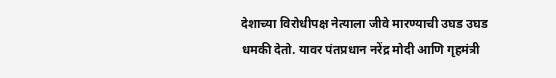देशाच्या विरोधीपक्ष नेत्याला जीवे मारण्याची उघड उघड धमकी देतो. यावर पंतप्रधान नरेंद्र मोदी आणि गृहमंत्री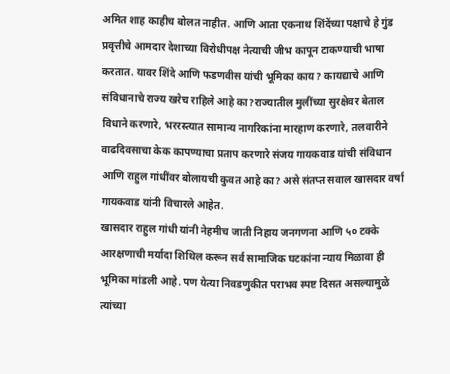अमित शाह काहीच बोलत नाहीत. आणि आता एकनाथ शिंदेंच्या पक्षाचे हे गुंड प्रवृत्तीचे आमदार देशाच्या विरोधीपक्ष नेत्याची जीभ कापून टाकण्याची भाषा करतात. यावर शिंदे आणि फडणवीस यांची भूमिका काय? कायद्याचे आणि संविधानाचे राज्य खरेच राहिले आहे का?राज्यातील मुलींच्या सुरक्षेवर बेताल विधाने करणारे, भररस्त्यात सामान्य नागरिकांना मारहाण करणारे, तलवारीने वाढदिवसाचा केक कापण्याचा प्रताप करणारे संजय गायकवाड यांची संविधान आणि राहुल गांधींवर बोलायची कुवत आहे का? असे संतप्त सवाल खासदार वर्षा गायकवाड यांनी विचारले आहेत.
खासदार राहुल गांधी यांनी नेहमीच जाती निहाय जनगणना आणि ५० टक्के आरक्षणाची मर्यादा शिथिल करून सर्व सामाजिक घटकांना न्याय मिळावा ही भूमिका मांडली आहे. पण येत्या निवडणुकीत पराभव स्पष्ट दिसत असल्यामुळे त्यांच्या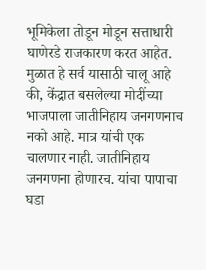भूमिकेला तोडून मोडून सत्ताधारी घाणेरडे राजकारण करत आहेत. मुळात हे सर्व यासाठी चालू आहे की, केंद्रात बसलेल्या मोदींच्या भाजपाला जातीनिहाय जनगणनाच नको आहे. मात्र यांची एक चालणार नाही. जातीनिहाय जनगणना होणारच. यांचा पापाचा घडा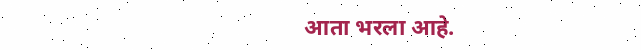आता भरला आहे.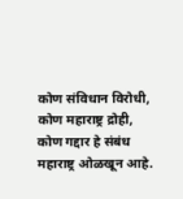कोण संविधान विरोधी, कोण महाराष्ट्र द्रोही, कोण गद्दार हे संबंध महाराष्ट्र ओळखून आहे.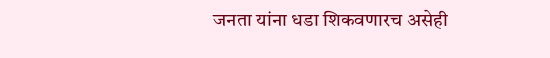जनता यांना धडा शिकवणारच असेही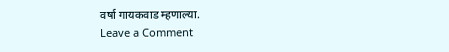वर्षा गायकवाड म्हणाल्या.
Leave a Comment